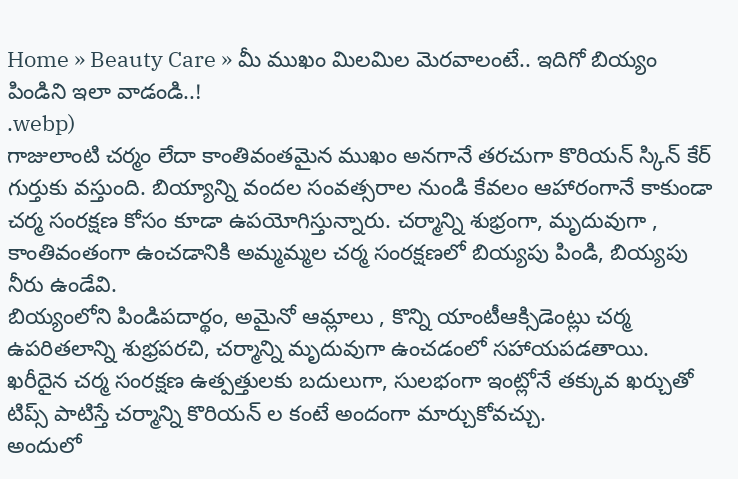Home » Beauty Care » మీ ముఖం మిలమిల మెరవాలంటే.. ఇదిగో బియ్యం పిండిని ఇలా వాడండి..!
.webp)
గాజులాంటి చర్మం లేదా కాంతివంతమైన ముఖం అనగానే తరచుగా కొరియన్ స్కిన్ కేర్ గుర్తుకు వస్తుంది. బియ్యాన్ని వందల సంవత్సరాల నుండి కేవలం ఆహారంగానే కాకుండా చర్మ సంరక్షణ కోసం కూడా ఉపయోగిస్తున్నారు. చర్మాన్ని శుభ్రంగా, మృదువుగా , కాంతివంతంగా ఉంచడానికి అమ్మమ్మల చర్మ సంరక్షణలో బియ్యపు పిండి, బియ్యపు నీరు ఉండేవి.
బియ్యంలోని పిండిపదార్థం, అమైనో ఆమ్లాలు , కొన్ని యాంటీఆక్సిడెంట్లు చర్మ ఉపరితలాన్ని శుభ్రపరచి, చర్మాన్ని మృదువుగా ఉంచడంలో సహాయపడతాయి. ఖరీదైన చర్మ సంరక్షణ ఉత్పత్తులకు బదులుగా, సులభంగా ఇంట్లోనే తక్కువ ఖర్చుతో టిప్స్ పాటిస్తే చర్మాన్ని కొరియన్ ల కంటే అందంగా మార్చుకోవచ్చు.
అందులో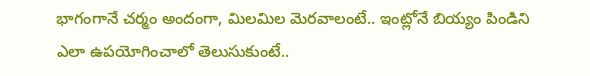భాగంగానే చర్మం అందంగా, మిలమిల మెరవాలంటే.. ఇంట్లోనే బియ్యం పిండిని ఎలా ఉపయోగించాలో తెలుసుకుంటే..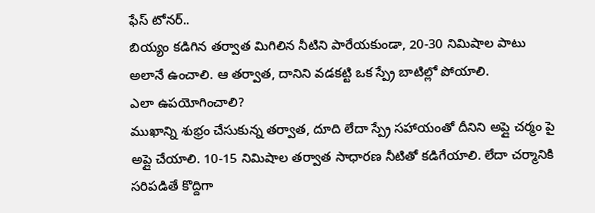ఫేస్ టోనర్..
బియ్యం కడిగిన తర్వాత మిగిలిన నీటిని పారేయకుండా, 20-30 నిమిషాల పాటు అలానే ఉంచాలి. ఆ తర్వాత, దానిని వడకట్టి ఒక స్ప్రే బాటిల్లో పోయాలి.
ఎలా ఉపయోగించాలి?
ముఖాన్ని శుభ్రం చేసుకున్న తర్వాత, దూది లేదా స్ప్రే సహాయంతో దీనిని అప్లై చర్మం పై అప్లై చేయాలి. 10-15 నిమిషాల తర్వాత సాధారణ నీటితో కడిగేయాలి. లేదా చర్మానికి సరిపడితే కొద్దిగా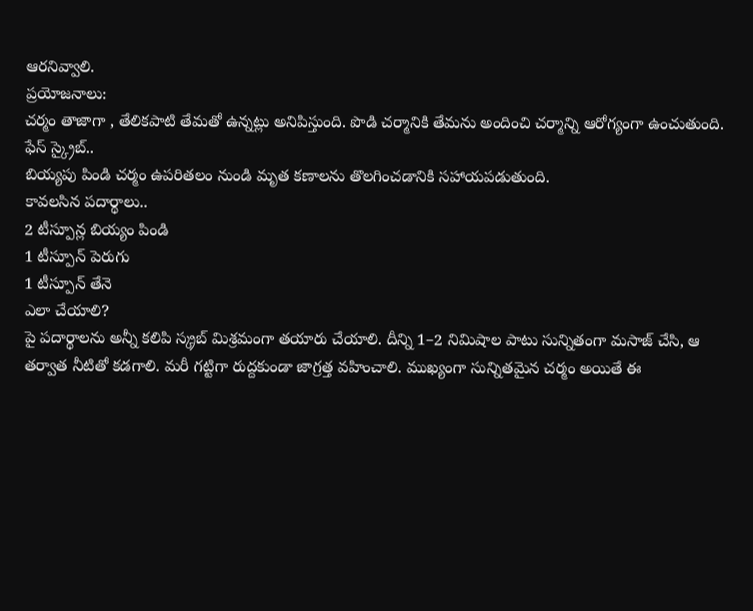ఆరనివ్వాలి.
ప్రయోజనాలు:
చర్మం తాజాగా , తేలికపాటి తేమతో ఉన్నట్లు అనిపిస్తుంది. పొడి చర్మానికి తేమను అందించి చర్మాన్ని ఆరోగ్యంగా ఉంచుతుంది.
ఫేస్ స్క్రైబ్..
బియ్యపు పిండి చర్మం ఉపరితలం నుండి మృత కణాలను తొలగించడానికి సహాయపడుతుంది.
కావలసిన పదార్థాలు..
2 టీస్పూన్ల బియ్యం పిండి
1 టీస్పూన్ పెరుగు
1 టీస్పూన్ తేనె
ఎలా చేయాలి?
పై పదార్థాలను అన్నీ కలిపి స్క్రబ్ మిశ్రమంగా తయారు చేయాలి. దీన్ని 1–2 నిమిషాల పాటు సున్నితంగా మసాజ్ చేసి, ఆ తర్వాత నీటితో కడగాలి. మరీ గట్టిగా రుద్దకుండా జాగ్రత్త వహించాలి. ముఖ్యంగా సున్నితమైన చర్మం అయితే ఈ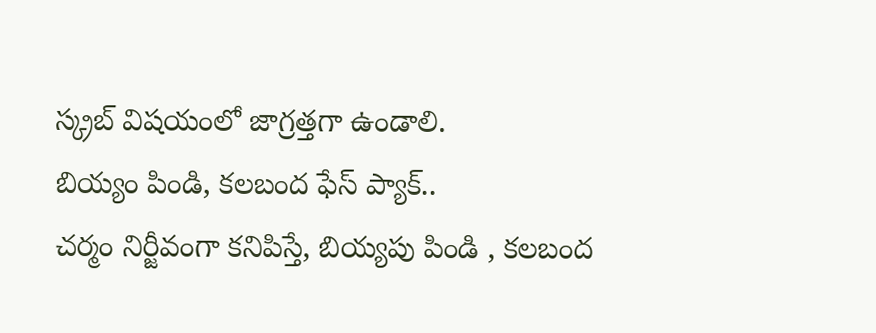స్క్రబ్ విషయంలో జాగ్రత్తగా ఉండాలి.
బియ్యం పిండి, కలబంద ఫేస్ ప్యాక్..
చర్మం నిర్జీవంగా కనిపిస్తే, బియ్యపు పిండి , కలబంద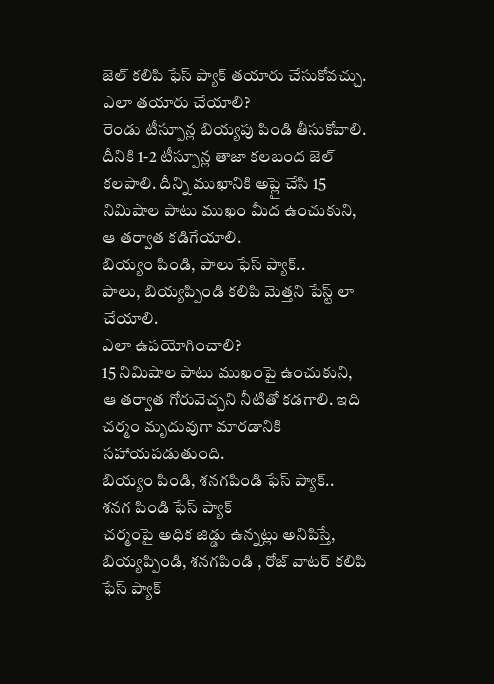జెల్ కలిపి ఫేస్ ప్యాక్ తయారు చేసుకోవచ్చు.
ఎలా తయారు చేయాలి?
రెండు టీస్పూన్ల బియ్యపు పిండి తీసుకోవాలి. దీనికి 1-2 టీస్పూన్ల తాజా కలబంద జెల్ కలపాలి. దీన్ని ముఖానికి అప్లై చేసి 15 నిమిషాల పాటు ముఖం మీద ఉంచుకుని, ఆ తర్వాత కడిగేయాలి.
బియ్యం పిండి, పాలు ఫేస్ ప్యాక్..
పాలు, బియ్యప్పిండి కలిపి మెత్తని పేస్ట్ లా చేయాలి.
ఎలా ఉపయోగించాలి?
15 నిమిషాల పాటు ముఖంపై ఉంచుకుని, ఆ తర్వాత గోరువెచ్చని నీటితో కడగాలి. ఇది చర్మం మృదువుగా మారడానికి సహాయపడుతుంది.
బియ్యం పిండి, శనగపిండి ఫేస్ ప్యాక్..
శనగ పిండి ఫేస్ ప్యాక్
చర్మంపై అధిక జిడ్డు ఉన్నట్లు అనిపిస్తే, బియ్యప్పిండి, శనగపిండి , రోజ్ వాటర్ కలిపి ఫేస్ ప్యాక్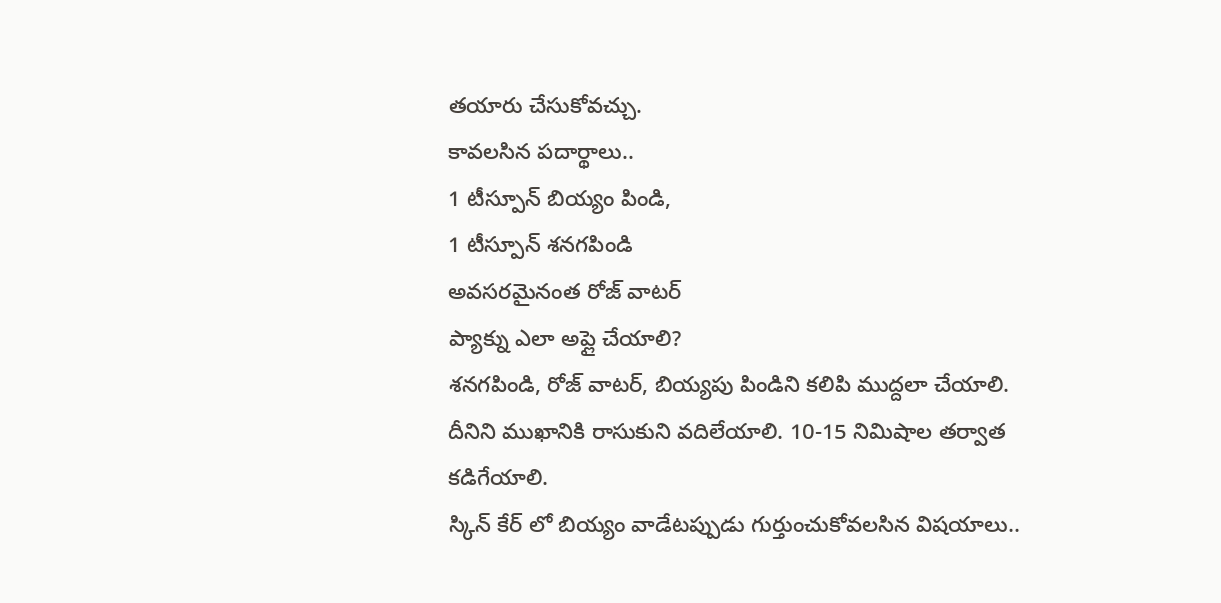తయారు చేసుకోవచ్చు.
కావలసిన పదార్థాలు..
1 టీస్పూన్ బియ్యం పిండి,
1 టీస్పూన్ శనగపిండి
అవసరమైనంత రోజ్ వాటర్
ప్యాక్ను ఎలా అప్లై చేయాలి?
శనగపిండి, రోజ్ వాటర్, బియ్యపు పిండిని కలిపి ముద్దలా చేయాలి. దీనిని ముఖానికి రాసుకుని వదిలేయాలి. 10-15 నిమిషాల తర్వాత కడిగేయాలి.
స్కిన్ కేర్ లో బియ్యం వాడేటప్పుడు గుర్తుంచుకోవలసిన విషయాలు..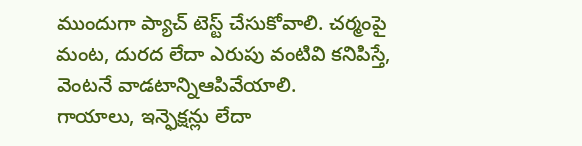ముందుగా ప్యాచ్ టెస్ట్ చేసుకోవాలి. చర్మంపై మంట, దురద లేదా ఎరుపు వంటివి కనిపిస్తే, వెంటనే వాడటాన్నిఆపివేయాలి.
గాయాలు, ఇన్ఫెక్షన్లు లేదా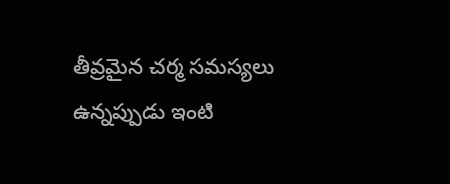తీవ్రమైన చర్మ సమస్యలు ఉన్నప్పుడు ఇంటి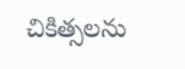చికిత్సలను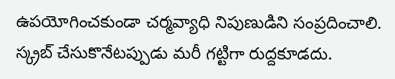ఉపయోగించకుండా చర్మవ్యాధి నిపుణుడిని సంప్రదించాలి.
స్క్రబ్ చేసుకొనేటప్పుడు మరీ గట్టిగా రుద్దకూడదు.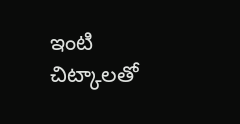ఇంటి చిట్కాలతో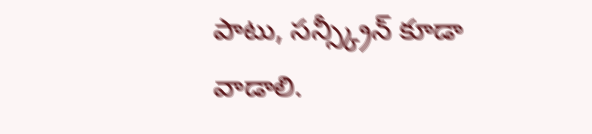పాటు, సన్స్క్రీన్ కూడా వాడాలి.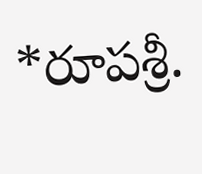*రూపశ్రీ.